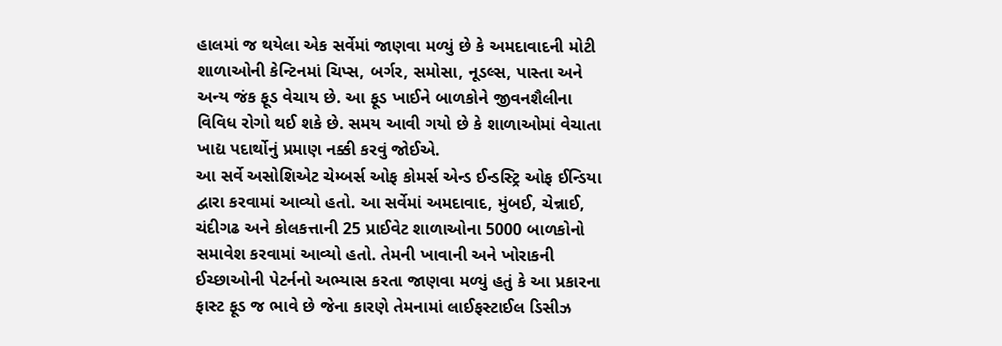હાલમાં જ થયેલા એક સર્વેમાં જાણવા મળ્યું છે કે અમદાવાદની મોટી શાળાઓની કેન્ટિનમાં ચિપ્સ, બર્ગર, સમોસા, નૂડલ્સ, પાસ્તા અને અન્ય જંક ફૂડ વેચાય છે. આ ફૂડ ખાઈને બાળકોને જીવનશૈલીના વિવિધ રોગો થઈ શકે છે. સમય આવી ગયો છે કે શાળાઓમાં વેચાતા ખાદ્ય પદાર્થોનું પ્રમાણ નક્કી કરવું જોઈએ.
આ સર્વે અસોશિએટ ચેમ્બર્સ ઓફ કોમર્સ એન્ડ ઈન્ડસ્ટ્રિ ઓફ ઈન્ડિયા દ્વારા કરવામાં આવ્યો હતો. આ સર્વેમાં અમદાવાદ, મુંબઈ, ચેન્નાઈ, ચંદીગઢ અને કોલકત્તાની 25 પ્રાઈવેટ શાળાઓના 5000 બાળકોનો સમાવેશ કરવામાં આવ્યો હતો. તેમની ખાવાની અને ખોરાકની ઈચ્છાઓની પેટર્નનો અભ્યાસ કરતા જાણવા મળ્યું હતું કે આ પ્રકારના ફાસ્ટ ફૂડ જ ભાવે છે જેના કારણે તેમનામાં લાઈફસ્ટાઈલ ડિસીઝ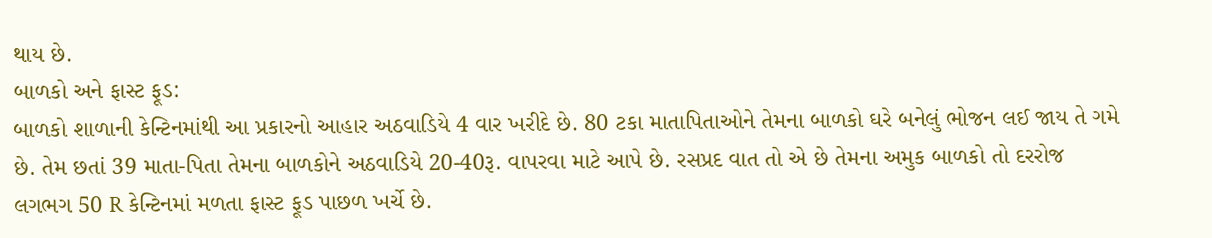થાય છે.
બાળકો અને ફાસ્ટ ફૂડ:
બાળકો શાળાની કેન્ટિનમાંથી આ પ્રકારનો આહાર અઠવાડિયે 4 વાર ખરીદે છે. 80 ટકા માતાપિતાઓને તેમના બાળકો ઘરે બનેલું ભોજન લઈ જાય તે ગમે છે. તેમ છતાં 39 માતા-પિતા તેમના બાળકોને અઠવાડિયે 20-40રૂ. વાપરવા માટે આપે છે. રસપ્રદ વાત તો એ છે તેમના અમુક બાળકો તો દરરોજ લગભગ 50 R કેન્ટિનમાં મળતા ફાસ્ટ ફૂડ પાછળ ખર્ચે છે.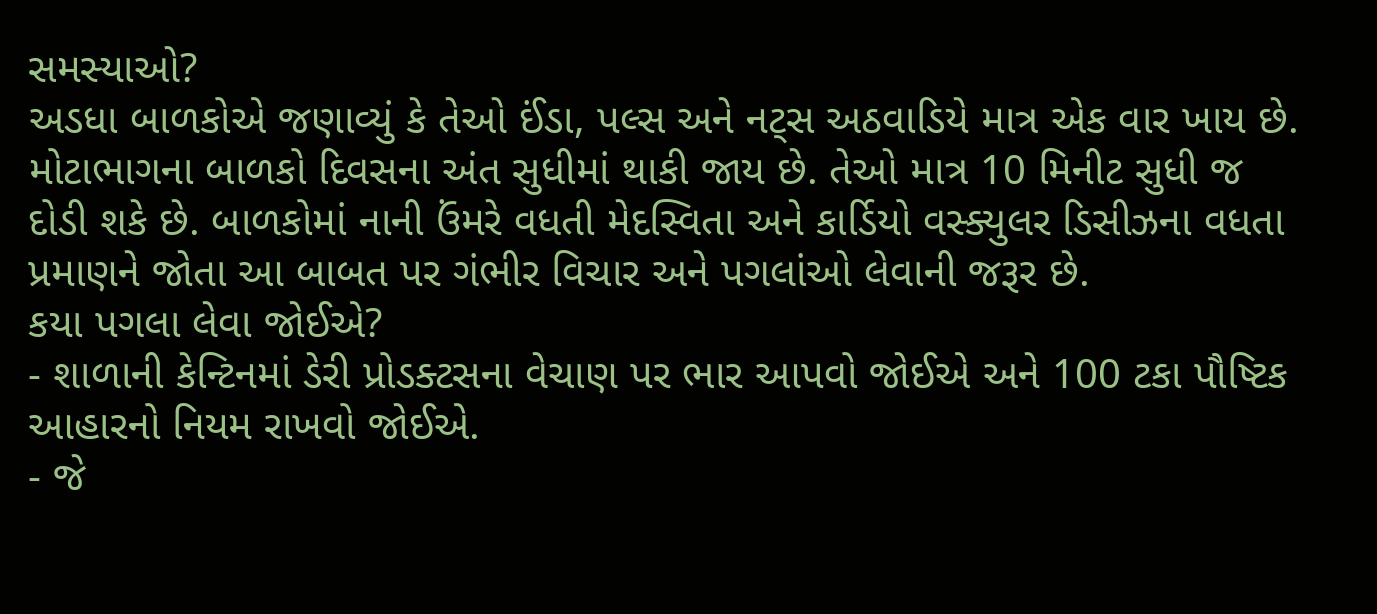સમસ્યાઓ?
અડધા બાળકોએ જણાવ્યું કે તેઓ ઈંડા, પલ્સ અને નટ્સ અઠવાડિયે માત્ર એક વાર ખાય છે. મોટાભાગના બાળકો દિવસના અંત સુધીમાં થાકી જાય છે. તેઓ માત્ર 10 મિનીટ સુધી જ દોડી શકે છે. બાળકોમાં નાની ઉંમરે વધતી મેદસ્વિતા અને કાર્ડિયો વસ્ક્યુલર ડિસીઝના વધતા પ્રમાણને જોતા આ બાબત પર ગંભીર વિચાર અને પગલાંઓ લેવાની જરૂર છે.
કયા પગલા લેવા જોઈએ?
- શાળાની કેન્ટિનમાં ડેરી પ્રોડક્ટસના વેચાણ પર ભાર આપવો જોઈએ અને 100 ટકા પૌષ્ટિક આહારનો નિયમ રાખવો જોઈએ.
- જે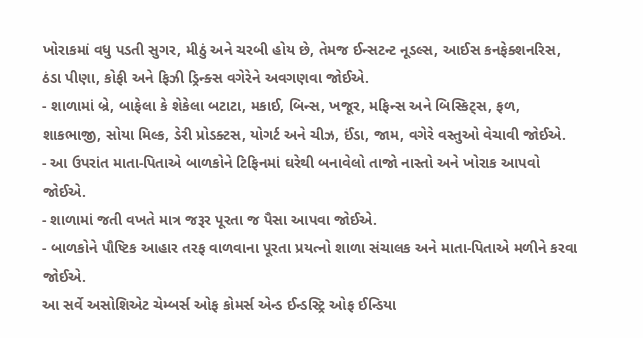ખોરાકમાં વધુ પડતી સુગર, મીઠું અને ચરબી હોય છે, તેમજ ઈન્સટન્ટ નૂડલ્સ, આઈસ કનફેક્શનરિસ, ઠંડા પીણા, કોફી અને ફિઝી ડ્રિન્ક્સ વગેરેને અવગણવા જોઈએ.
- શાળામાં બ્રે, બાફેલા કે શેકેલા બટાટા, મકાઈ, બિન્સ, ખજૂર, મફિન્સ અને બિસ્કિટ્સ, ફળ, શાકભાજી, સોયા મિલ્ક, ડેરી પ્રોડક્ટસ, યોગર્ટ અને ચીઝ, ઈંડા, જામ, વગેરે વસ્તુઓ વેચાવી જોઈએ.
- આ ઉપરાંત માતા-પિતાએ બાળકોને ટિફિનમાં ઘરેથી બનાવેલો તાજો નાસ્તો અને ખોરાક આપવો જોઈએ.
- શાળામાં જતી વખતે માત્ર જરૂર પૂરતા જ પૈસા આપવા જોઈએ.
- બાળકોને પૌષ્ટિક આહાર તરફ વાળવાના પૂરતા પ્રયત્નો શાળા સંચાલક અને માતા-પિતાએ મળીને કરવા જોઈએ.
આ સર્વે અસોશિએટ ચેમ્બર્સ ઓફ કોમર્સ એન્ડ ઈન્ડસ્ટ્રિ ઓફ ઈન્ડિયા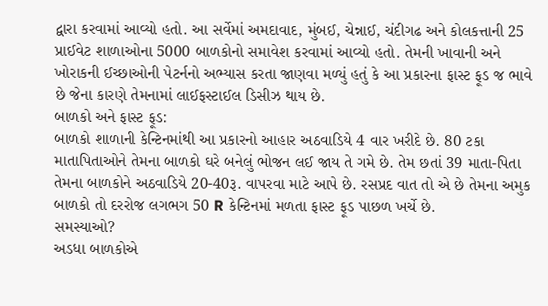દ્વારા કરવામાં આવ્યો હતો. આ સર્વેમાં અમદાવાદ, મુંબઈ, ચેન્નાઈ, ચંદીગઢ અને કોલકત્તાની 25 પ્રાઈવેટ શાળાઓના 5000 બાળકોનો સમાવેશ કરવામાં આવ્યો હતો. તેમની ખાવાની અને ખોરાકની ઈચ્છાઓની પેટર્નનો અભ્યાસ કરતા જાણવા મળ્યું હતું કે આ પ્રકારના ફાસ્ટ ફૂડ જ ભાવે છે જેના કારણે તેમનામાં લાઈફસ્ટાઈલ ડિસીઝ થાય છે.
બાળકો અને ફાસ્ટ ફૂડ:
બાળકો શાળાની કેન્ટિનમાંથી આ પ્રકારનો આહાર અઠવાડિયે 4 વાર ખરીદે છે. 80 ટકા માતાપિતાઓને તેમના બાળકો ઘરે બનેલું ભોજન લઈ જાય તે ગમે છે. તેમ છતાં 39 માતા-પિતા તેમના બાળકોને અઠવાડિયે 20-40રૂ. વાપરવા માટે આપે છે. રસપ્રદ વાત તો એ છે તેમના અમુક બાળકો તો દરરોજ લગભગ 50 R કેન્ટિનમાં મળતા ફાસ્ટ ફૂડ પાછળ ખર્ચે છે.
સમસ્યાઓ?
અડધા બાળકોએ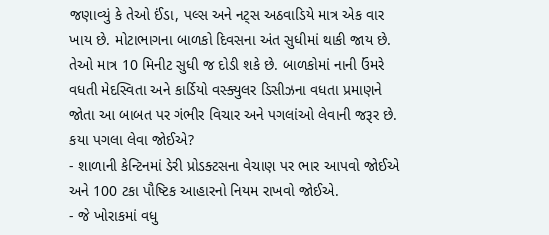જણાવ્યું કે તેઓ ઈંડા, પલ્સ અને નટ્સ અઠવાડિયે માત્ર એક વાર ખાય છે. મોટાભાગના બાળકો દિવસના અંત સુધીમાં થાકી જાય છે. તેઓ માત્ર 10 મિનીટ સુધી જ દોડી શકે છે. બાળકોમાં નાની ઉંમરે વધતી મેદસ્વિતા અને કાર્ડિયો વસ્ક્યુલર ડિસીઝના વધતા પ્રમાણને જોતા આ બાબત પર ગંભીર વિચાર અને પગલાંઓ લેવાની જરૂર છે.
કયા પગલા લેવા જોઈએ?
- શાળાની કેન્ટિનમાં ડેરી પ્રોડક્ટસના વેચાણ પર ભાર આપવો જોઈએ અને 100 ટકા પૌષ્ટિક આહારનો નિયમ રાખવો જોઈએ.
- જે ખોરાકમાં વધુ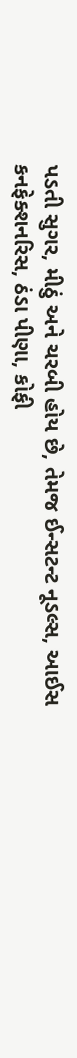પડતી સુગર, મીઠું અને ચરબી હોય છે, તેમજ ઈન્સટન્ટ નૂડલ્સ, આઈસ કનફેક્શનરિસ, ઠંડા પીણા, કોફી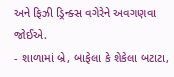અને ફિઝી ડ્રિન્ક્સ વગેરેને અવગણવા જોઈએ.
- શાળામાં બ્રે, બાફેલા કે શેકેલા બટાટા,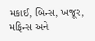મકાઈ, બિન્સ, ખજૂર, મફિન્સ અને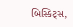બિસ્કિટ્સ,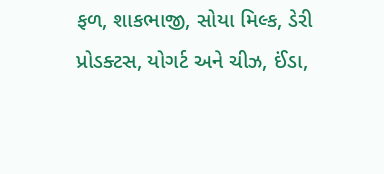ફળ, શાકભાજી, સોયા મિલ્ક, ડેરી પ્રોડક્ટસ, યોગર્ટ અને ચીઝ, ઈંડા,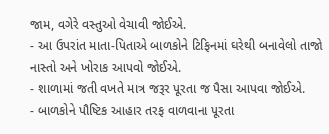જામ, વગેરે વસ્તુઓ વેચાવી જોઈએ.
- આ ઉપરાંત માતા-પિતાએ બાળકોને ટિફિનમાં ઘરેથી બનાવેલો તાજો નાસ્તો અને ખોરાક આપવો જોઈએ.
- શાળામાં જતી વખતે માત્ર જરૂર પૂરતા જ પૈસા આપવા જોઈએ.
- બાળકોને પૌષ્ટિક આહાર તરફ વાળવાના પૂરતા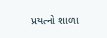પ્રયત્નો શાળા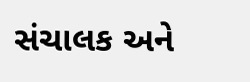સંચાલક અને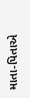માતા-પિતાએ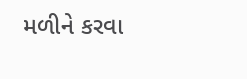મળીને કરવા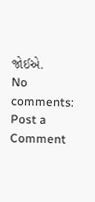જોઈએ.
No comments:
Post a Comment